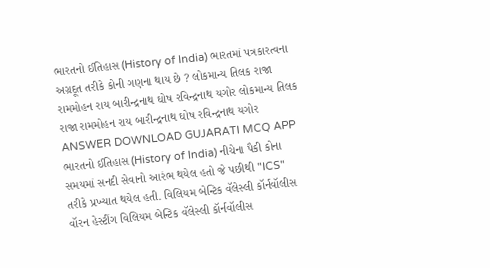ભારતનો ઈતિહાસ (History of India) ભારતમાં પત્રકારત્વના અગ્રદૂત તરીકે કોની ગણના થાય છે ? લોકમાન્ય તિલક રાજા રામમોહન રાય બારીન્દ્રનાથ ઘોષ રવિન્દ્રનાથ યગોર લોકમાન્ય તિલક રાજા રામમોહન રાય બારીન્દ્રનાથ ઘોષ રવિન્દ્રનાથ યગોર ANSWER DOWNLOAD GUJARATI MCQ APP
ભારતનો ઈતિહાસ (History of India) નીચેના પૈકી કોના સમયમાં સનદી સેવાનો આરંભ થયેલ હતો જે પછીથી "ICS" તરીકે પ્રખ્યાત થયેલ હતી. વિલિયમ બેન્ટિક વૅલેસ્લી કૉર્નવૉલીસ વૉરન હેસ્ટીંગ વિલિયમ બેન્ટિક વૅલેસ્લી કૉર્નવૉલીસ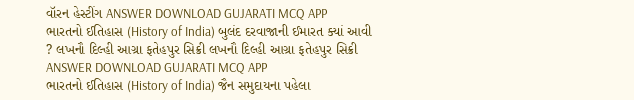વૉરન હેસ્ટીંગ ANSWER DOWNLOAD GUJARATI MCQ APP
ભારતનો ઈતિહાસ (History of India) બુલંદ દરવાજાની ઈમારત ક્યાં આવી ? લખનૌ દિલ્હી આગ્રા ફતેહપુર સિક્રી લખનૌ દિલ્હી આગ્રા ફતેહપુર સિક્રી ANSWER DOWNLOAD GUJARATI MCQ APP
ભારતનો ઈતિહાસ (History of India) જૈન સમુદાયના પહેલા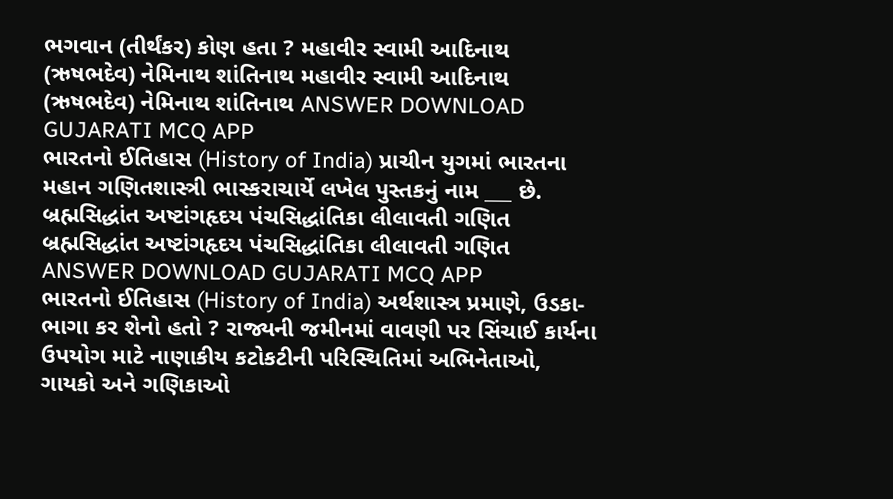ભગવાન (તીર્થંકર) કોણ હતા ? મહાવીર સ્વામી આદિનાથ (ઋષભદેવ) નેમિનાથ શાંતિનાથ મહાવીર સ્વામી આદિનાથ (ઋષભદેવ) નેમિનાથ શાંતિનાથ ANSWER DOWNLOAD GUJARATI MCQ APP
ભારતનો ઈતિહાસ (History of India) પ્રાચીન યુગમાં ભારતના મહાન ગણિતશાસ્ત્રી ભાસ્કરાચાર્યે લખેલ પુસ્તકનું નામ ___ છે. બ્રહ્મસિદ્ધાંત અષ્ટાંગહૃદય પંચસિદ્ધાંતિકા લીલાવતી ગણિત બ્રહ્મસિદ્ધાંત અષ્ટાંગહૃદય પંચસિદ્ધાંતિકા લીલાવતી ગણિત ANSWER DOWNLOAD GUJARATI MCQ APP
ભારતનો ઈતિહાસ (History of India) અર્થશાસ્ત્ર પ્રમાણે, ઉડકા-ભાગા કર શેનો હતો ? રાજ્યની જમીનમાં વાવણી પર સિંચાઈ કાર્યના ઉપયોગ માટે નાણાકીય કટોકટીની પરિસ્થિતિમાં અભિનેતાઓ, ગાયકો અને ગણિકાઓ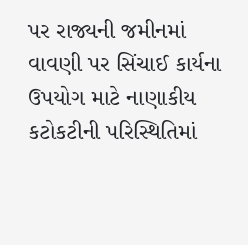પર રાજ્યની જમીનમાં વાવણી પર સિંચાઈ કાર્યના ઉપયોગ માટે નાણાકીય કટોકટીની પરિસ્થિતિમાં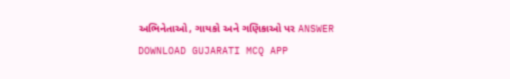અભિનેતાઓ, ગાયકો અને ગણિકાઓ પર ANSWER DOWNLOAD GUJARATI MCQ APP